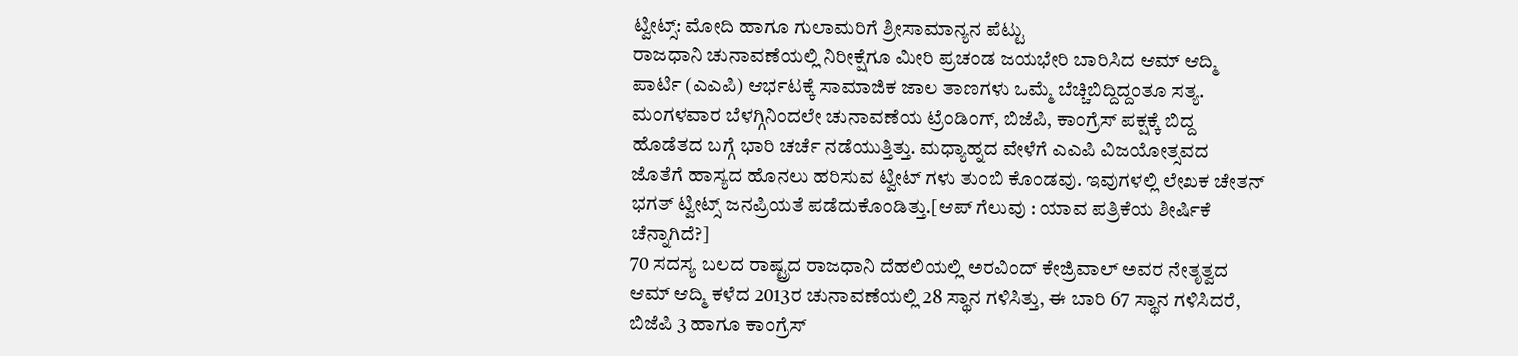ಟ್ವೀಟ್ಸ್: ಮೋದಿ ಹಾಗೂ ಗುಲಾಮರಿಗೆ ಶ್ರೀಸಾಮಾನ್ಯನ ಪೆಟ್ಟು
ರಾಜಧಾನಿ ಚುನಾವಣೆಯಲ್ಲಿ ನಿರೀಕ್ಷೆಗೂ ಮೀರಿ ಪ್ರಚಂಡ ಜಯಭೇರಿ ಬಾರಿಸಿದ ಆಮ್ ಆದ್ಮಿ ಪಾರ್ಟಿ (ಎಎಪಿ) ಆರ್ಭಟಕ್ಕೆ ಸಾಮಾಜಿಕ ಜಾಲ ತಾಣಗಳು ಒಮ್ಮೆ ಬೆಚ್ಚಿಬಿದ್ದಿದ್ದಂತೂ ಸತ್ಯ.
ಮಂಗಳವಾರ ಬೆಳಗ್ಗಿನಿಂದಲೇ ಚುನಾವಣೆಯ ಟ್ರೆಂಡಿಂಗ್, ಬಿಜೆಪಿ, ಕಾಂಗ್ರೆಸ್ ಪಕ್ಷಕ್ಕೆ ಬಿದ್ದ ಹೊಡೆತದ ಬಗ್ಗೆ ಭಾರಿ ಚರ್ಚೆ ನಡೆಯುತ್ತಿತ್ತು. ಮಧ್ಯಾಹ್ನದ ವೇಳೆಗೆ ಎಎಪಿ ವಿಜಯೋತ್ಸವದ ಜೊತೆಗೆ ಹಾಸ್ಯದ ಹೊನಲು ಹರಿಸುವ ಟ್ವೀಟ್ ಗಳು ತುಂಬಿ ಕೊಂಡವು. ಇವುಗಳಲ್ಲಿ ಲೇಖಕ ಚೇತನ್ ಭಗತ್ ಟ್ವೀಟ್ಸ್ ಜನಪ್ರಿಯತೆ ಪಡೆದುಕೊಂಡಿತ್ತು.[ಆಪ್ ಗೆಲುವು : ಯಾವ ಪತ್ರಿಕೆಯ ಶೀರ್ಷಿಕೆ ಚೆನ್ನಾಗಿದೆ?]
70 ಸದಸ್ಯ ಬಲದ ರಾಷ್ಟ್ರದ ರಾಜಧಾನಿ ದೆಹಲಿಯಲ್ಲಿ ಅರವಿಂದ್ ಕೇಜ್ರಿವಾಲ್ ಅವರ ನೇತೃತ್ವದ ಆಮ್ ಆದ್ಮಿ ಕಳೆದ 2013ರ ಚುನಾವಣೆಯಲ್ಲಿ 28 ಸ್ಥಾನ ಗಳಿಸಿತ್ತು, ಈ ಬಾರಿ 67 ಸ್ಥಾನ ಗಳಿಸಿದರೆ, ಬಿಜೆಪಿ 3 ಹಾಗೂ ಕಾಂಗ್ರೆಸ್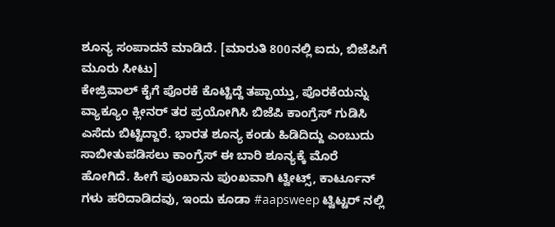ಶೂನ್ಯ ಸಂಪಾದನೆ ಮಾಡಿದೆ. [ಮಾರುತಿ 800ನಲ್ಲಿ ಐದು, ಬಿಜೆಪಿಗೆ ಮೂರು ಸೀಟು]
ಕೇಜ್ರಿವಾಲ್ ಕೈಗೆ ಪೊರಕೆ ಕೊಟ್ಟಿದ್ದೆ ತಪ್ಪಾಯ್ತು, ಪೊರಕೆಯನ್ನು ವ್ಯಾಕ್ಯೂಂ ಕ್ಲೀನರ್ ತರ ಪ್ರಯೋಗಿಸಿ ಬಿಜೆಪಿ ಕಾಂಗ್ರೆಸ್ ಗುಡಿಸಿ ಎಸೆದು ಬಿಟ್ಟಿದ್ದಾರೆ. ಭಾರತ ಶೂನ್ಯ ಕಂಡು ಹಿಡಿದಿದ್ದು ಎಂಬುದು ಸಾಬೀತುಪಡಿಸಲು ಕಾಂಗ್ರೆಸ್ ಈ ಬಾರಿ ಶೂನ್ಯಕ್ಕೆ ಮೊರೆ ಹೋಗಿದೆ. ಹೀಗೆ ಪುಂಖಾನು ಪುಂಖವಾಗಿ ಟ್ವೀಟ್ಸ್, ಕಾರ್ಟೂನ್ ಗಳು ಹರಿದಾಡಿದವು, ಇಂದು ಕೂಡಾ #aapsweep ಟ್ವಿಟ್ಟರ್ ನಲ್ಲಿ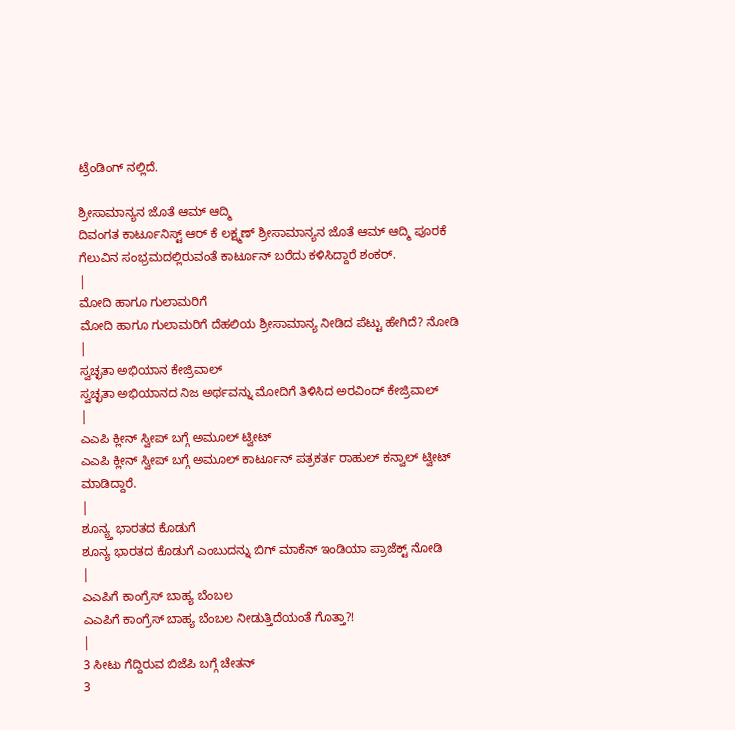ಟ್ರೆಂಡಿಂಗ್ ನಲ್ಲಿದೆ.

ಶ್ರೀಸಾಮಾನ್ಯನ ಜೊತೆ ಆಮ್ ಆದ್ಮಿ
ದಿವಂಗತ ಕಾರ್ಟೂನಿಸ್ಟ್ ಆರ್ ಕೆ ಲಕ್ಷ್ಮಣ್ ಶ್ರೀಸಾಮಾನ್ಯನ ಜೊತೆ ಆಮ್ ಆದ್ಮಿ ಪೂರಕೆ ಗೆಲುವಿನ ಸಂಭ್ರಮದಲ್ಲಿರುವಂತೆ ಕಾರ್ಟೂನ್ ಬರೆದು ಕಳಿಸಿದ್ದಾರೆ ಶಂಕರ್.
|
ಮೋದಿ ಹಾಗೂ ಗುಲಾಮರಿಗೆ
ಮೋದಿ ಹಾಗೂ ಗುಲಾಮರಿಗೆ ದೆಹಲಿಯ ಶ್ರೀಸಾಮಾನ್ಯ ನೀಡಿದ ಪೆಟ್ಟು ಹೇಗಿದೆ? ನೋಡಿ
|
ಸ್ವಚ್ಛತಾ ಅಭಿಯಾನ ಕೇಜ್ರಿವಾಲ್
ಸ್ವಚ್ಛತಾ ಅಭಿಯಾನದ ನಿಜ ಅರ್ಥವನ್ನು ಮೋದಿಗೆ ತಿಳಿಸಿದ ಅರವಿಂದ್ ಕೇಜ್ರಿವಾಲ್
|
ಎಎಪಿ ಕ್ಲೀನ್ ಸ್ವೀಪ್ ಬಗ್ಗೆ ಅಮೂಲ್ ಟ್ವೀಟ್
ಎಎಪಿ ಕ್ಲೀನ್ ಸ್ವೀಪ್ ಬಗ್ಗೆ ಅಮೂಲ್ ಕಾರ್ಟೂನ್ ಪತ್ರಕರ್ತ ರಾಹುಲ್ ಕನ್ವಾಲ್ ಟ್ವೀಟ್ ಮಾಡಿದ್ದಾರೆ.
|
ಶೂನ್ಯ್ತ ಭಾರತದ ಕೊಡುಗೆ
ಶೂನ್ಯ ಭಾರತದ ಕೊಡುಗೆ ಎಂಬುದನ್ನು ಬಿಗ್ ಮಾಕೆನ್ ಇಂಡಿಯಾ ಪ್ರಾಜೆಕ್ಟ್ ನೋಡಿ
|
ಎಎಪಿಗೆ ಕಾಂಗ್ರೆಸ್ ಬಾಹ್ಯ ಬೆಂಬಲ
ಎಎಪಿಗೆ ಕಾಂಗ್ರೆಸ್ ಬಾಹ್ಯ ಬೆಂಬಲ ನೀಡುತ್ತಿದೆಯಂತೆ ಗೊತ್ತಾ?!
|
3 ಸೀಟು ಗೆದ್ದಿರುವ ಬಿಜೆಪಿ ಬಗ್ಗೆ ಚೇತನ್
3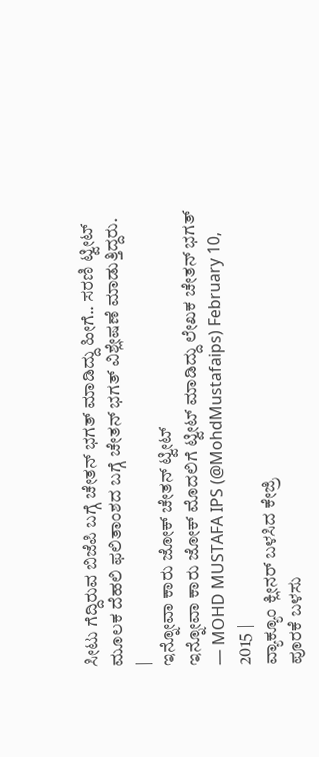ಸೀಟು ಗೆದ್ದಿರುವ ಬಿಜೆಪಿ ಬಗ್ಗೆ ಚೇತನ್ ಭಗತ್ ಮಾಡಿದ್ದು ಹೀಗೆ.. ಸರಣಿ ಟ್ವೀಟ್ ಮೂಲಕ ದೆಹಲಿ ಫಲಿತಾಂಶದ ಬಗ್ಗೆ ಚೇತನ್ ಭಗತ್ ವಿಶ್ಲೇಷಣೆ ಮಾಡುತ್ತಿದ್ದರು.
|
ಇನ್ನೋವಾ ಕಾರು ಜೋಕ್ ಚೇತನ್ ಟ್ವೀಟ್
ಇನ್ನೋವಾ ಕಾರು ಜೋಕ್ ಮೊದಲಿಗೆ ಟ್ವೀಟ್ ಮಾಡಿದ್ದು ಲೇಖಕ ಚೇತನ್ ಭಗತ್
— MOHD MUSTAFA IPS (@MohdMustafaips) February 10, 2015 |
ವ್ಯಾಕ್ಯೂಂ ಕ್ಲೀನರ್ ಬಳಸಿದ ಕೇಜ್ರಿ
ಪೂರಕೆ ಬಳಸು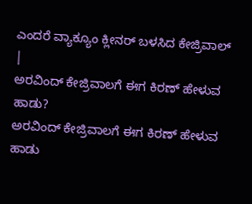ಎಂದರೆ ವ್ಯಾಕ್ಯೂಂ ಕ್ಲೀನರ್ ಬಳಸಿದ ಕೇಜ್ರಿವಾಲ್
|
ಅರವಿಂದ್ ಕೇಜ್ರಿವಾಲಗೆ ಈಗ ಕಿರಣ್ ಹೇಳುವ ಹಾಡು?
ಅರವಿಂದ್ ಕೇಜ್ರಿವಾಲಗೆ ಈಗ ಕಿರಣ್ ಹೇಳುವ ಹಾಡು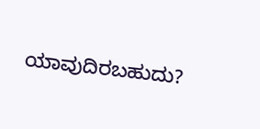ಯಾವುದಿರಬಹುದು?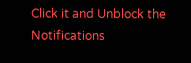Click it and Unblock the Notifications